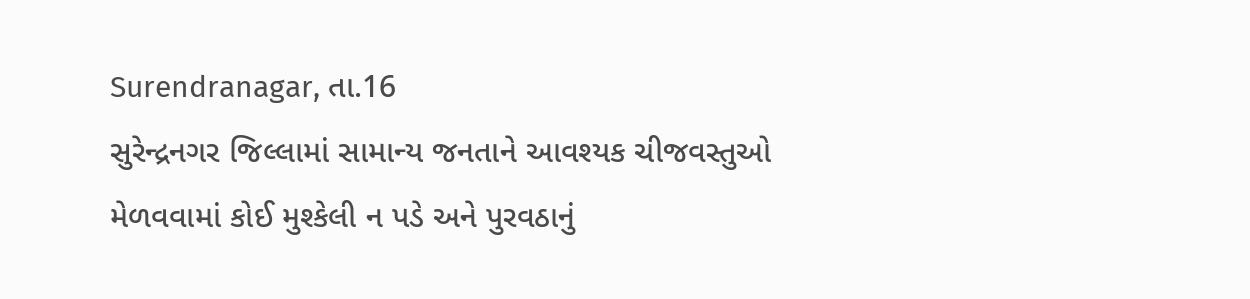Surendranagar, તા.16
સુરેન્દ્રનગર જિલ્લામાં સામાન્ય જનતાને આવશ્યક ચીજવસ્તુઓ મેળવવામાં કોઈ મુશ્કેલી ન પડે અને પુરવઠાનું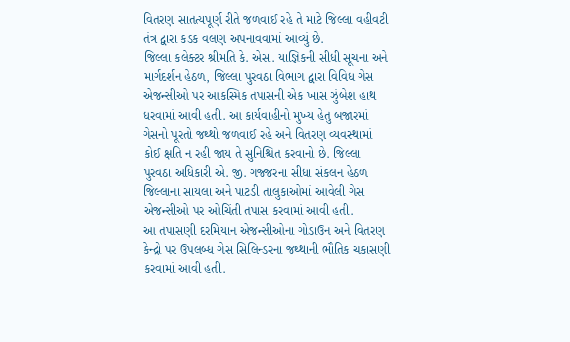વિતરણ સાતત્યપૂર્ણ રીતે જળવાઈ રહે તે માટે જિલ્લા વહીવટી તંત્ર દ્વારા કડક વલણ અપનાવવામાં આવ્યું છે.
જિલ્લા કલેક્ટર શ્રીમતિ કે. એસ. યાજ્ઞિકની સીધી સૂચના અને માર્ગદર્શન હેઠળ, જિલ્લા પુરવઠા વિભાગ દ્વારા વિવિધ ગેસ એજન્સીઓ પર આકસ્મિક તપાસની એક ખાસ ઝુંબેશ હાથ ધરવામાં આવી હતી. આ કાર્યવાહીનો મુખ્ય હેતુ બજારમાં ગેસનો પૂરતો જથ્થો જળવાઈ રહે અને વિતરણ વ્યવસ્થામાં કોઈ ક્ષતિ ન રહી જાય તે સુનિશ્ચિત કરવાનો છે. જિલ્લા પુરવઠા અધિકારી એ. જી. ગજ્જરના સીધા સંકલન હેઠળ જિલ્લાના સાયલા અને પાટડી તાલુકાઓમાં આવેલી ગેસ એજન્સીઓ પર ઓચિંતી તપાસ કરવામાં આવી હતી.
આ તપાસણી દરમિયાન એજન્સીઓના ગોડાઉન અને વિતરણ કેન્દ્રો પર ઉપલબ્ધ ગેસ સિલિન્ડરના જથ્થાની ભૌતિક ચકાસણી કરવામાં આવી હતી.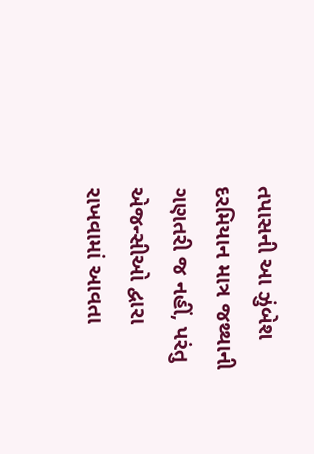તપાસની આ ઝુંબેશ દરમિયાન માત્ર જથ્થાની ગણતરી જ નહીં, પરંતુ એજન્સીઓ દ્વારા રાખવામાં આવતા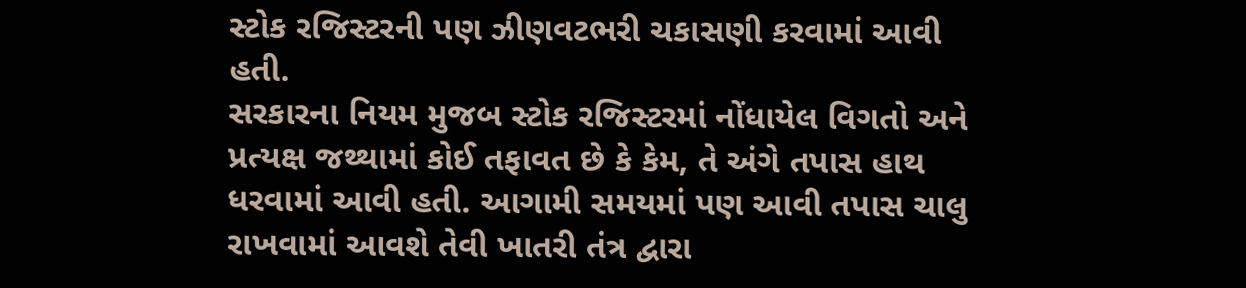સ્ટોક રજિસ્ટરની પણ ઝીણવટભરી ચકાસણી કરવામાં આવી હતી.
સરકારના નિયમ મુજબ સ્ટોક રજિસ્ટરમાં નોંધાયેલ વિગતો અને પ્રત્યક્ષ જથ્થામાં કોઈ તફાવત છે કે કેમ, તે અંગે તપાસ હાથ ધરવામાં આવી હતી. આગામી સમયમાં પણ આવી તપાસ ચાલુ રાખવામાં આવશે તેવી ખાતરી તંત્ર દ્વારા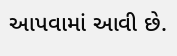આપવામાં આવી છે.